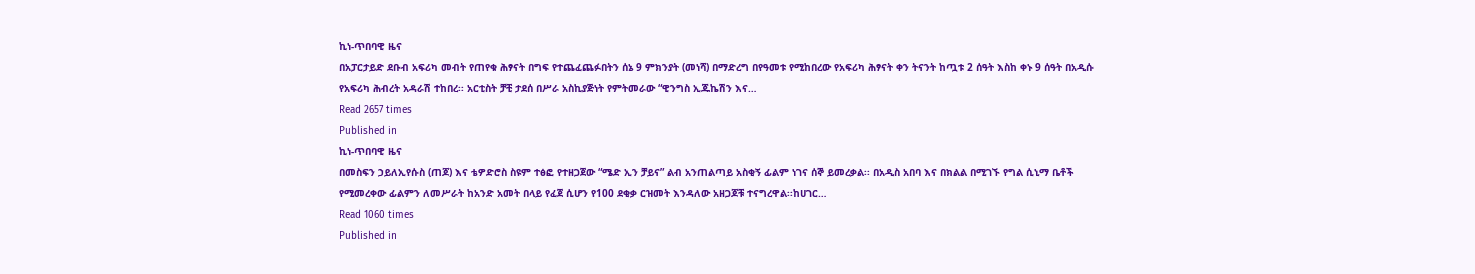ኪነ-ጥበባዊ ዜና
በአፓርታይድ ደቡብ አፍሪካ መብት የጠየቁ ሕፃናት በግፍ የተጨፈጨፉበትን ሰኔ 9 ምክንያት (መነሻ) በማድረግ በየዓመቱ የሚከበረው የአፍሪካ ሕፃናት ቀን ትናንት ከጧቱ 2 ሰዓት እስከ ቀኑ 9 ሰዓት በአዲሱ የአፍሪካ ሕብረት አዳራሽ ተከበረ፡፡ አርቲስት ቻቺ ታደሰ በሥራ አስኪያጅነት የምትመራው “ዊንግስ ኢጁኬሽን እና…
Read 2657 times
Published in
ኪነ-ጥበባዊ ዜና
በመስፍን ኃይለኢየሱስ (ጠጆ) እና ቴዎድሮስ ስዩም ተፅፎ የተዘጋጀው “ሜድ ኢን ቻይና” ልብ አንጠልጣይ አስቂኝ ፊልም ነገና ሰኞ ይመረቃል፡፡ በአዲስ አበባ እና በክልል በሚገኙ የግል ሲኒማ ቤቶች የሚመረቀው ፊልምን ለመሥራት ከአንድ አመት በላይ የፈጀ ሲሆን የ100 ደቂቃ ርዝመት እንዳለው አዘጋጆቹ ተናግረዋል፡፡ከሀገር…
Read 1060 times
Published in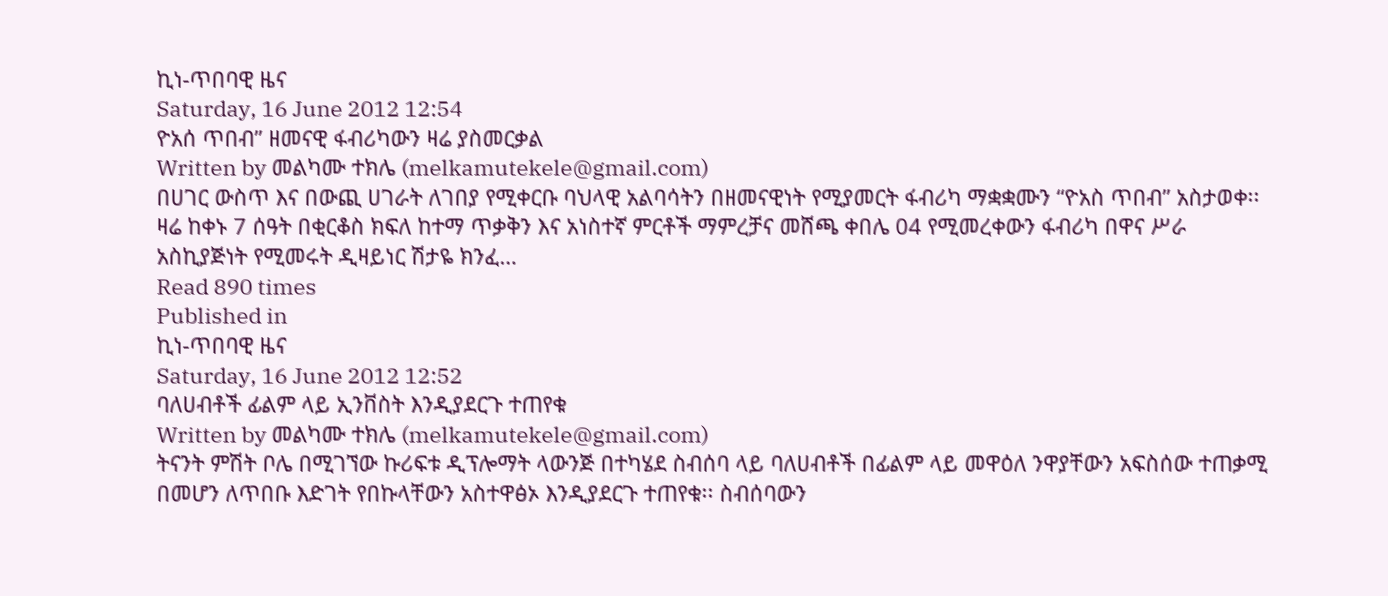ኪነ-ጥበባዊ ዜና
Saturday, 16 June 2012 12:54
ዮአሰ ጥበብ” ዘመናዊ ፋብሪካውን ዛሬ ያስመርቃል
Written by መልካሙ ተክሌ (melkamutekele@gmail.com)
በሀገር ውስጥ እና በውጪ ሀገራት ለገበያ የሚቀርቡ ባህላዊ አልባሳትን በዘመናዊነት የሚያመርት ፋብሪካ ማቋቋሙን “ዮአስ ጥበብ” አስታወቀ፡፡ ዛሬ ከቀኑ 7 ሰዓት በቂርቆስ ክፍለ ከተማ ጥቃቅን እና አነስተኛ ምርቶች ማምረቻና መሸጫ ቀበሌ 04 የሚመረቀውን ፋብሪካ በዋና ሥራ አስኪያጅነት የሚመሩት ዲዛይነር ሽታዬ ክንፈ…
Read 890 times
Published in
ኪነ-ጥበባዊ ዜና
Saturday, 16 June 2012 12:52
ባለሀብቶች ፊልም ላይ ኢንቨስት እንዲያደርጉ ተጠየቁ
Written by መልካሙ ተክሌ (melkamutekele@gmail.com)
ትናንት ምሽት ቦሌ በሚገኘው ኩሪፍቱ ዲፕሎማት ላውንጅ በተካሄደ ስብሰባ ላይ ባለሀብቶች በፊልም ላይ መዋዕለ ንዋያቸውን አፍስሰው ተጠቃሚ በመሆን ለጥበቡ እድገት የበኩላቸውን አስተዋፅኦ እንዲያደርጉ ተጠየቁ፡፡ ስብሰባውን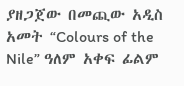ያዘጋጀው በመጪው አዲስ አመት “Colours of the Nile” ዓለም አቀፍ ፊልም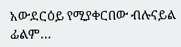አውደርዕይ የሚያቀርበው ብሉናይል ፊልም…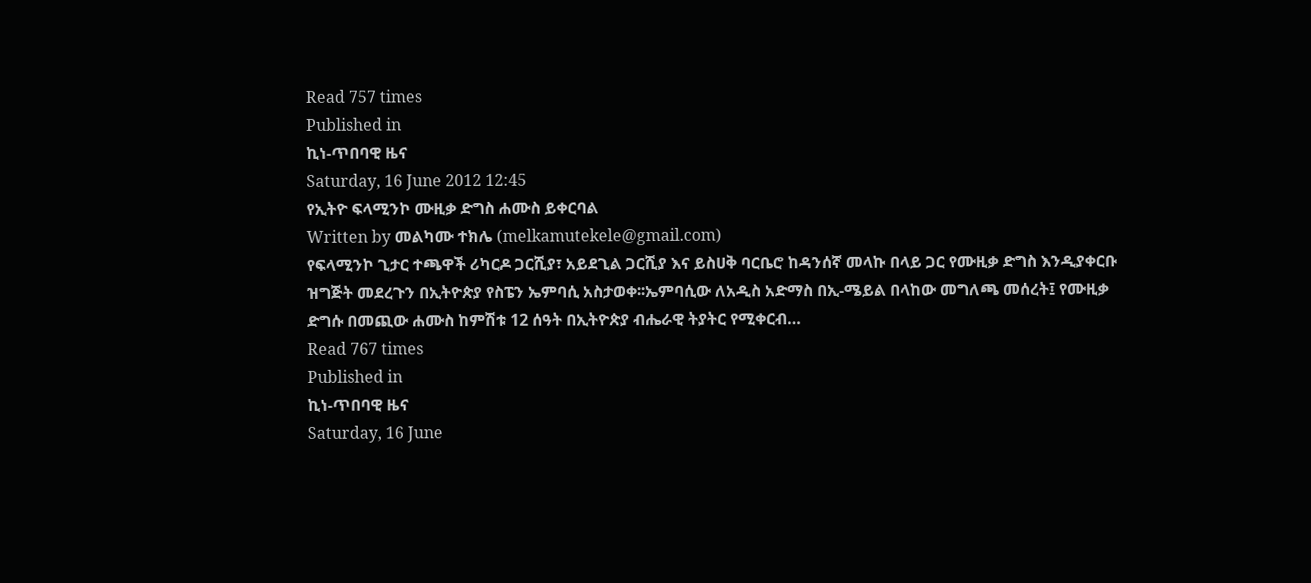Read 757 times
Published in
ኪነ-ጥበባዊ ዜና
Saturday, 16 June 2012 12:45
የኢትዮ ፍላሚንኮ ሙዚቃ ድግስ ሐሙስ ይቀርባል
Written by መልካሙ ተክሌ (melkamutekele@gmail.com)
የፍላሚንኮ ጊታር ተጫዋች ሪካርዶ ጋርሺያ፣ አይደጊል ጋርሺያ እና ይስሀቅ ባርቤሮ ከዳንሰኛ መላኩ በላይ ጋር የሙዚቃ ድግስ እንዲያቀርቡ ዝግጅት መደረጉን በኢትዮጵያ የስፔን ኤምባሲ አስታወቀ፡፡ኤምባሲው ለአዲስ አድማስ በኢ-ሜይል በላከው መግለጫ መሰረት፤ የሙዚቃ ድግሱ በመጪው ሐሙስ ከምሽቱ 12 ሰዓት በኢትዮጵያ ብሔራዊ ትያትር የሚቀርብ…
Read 767 times
Published in
ኪነ-ጥበባዊ ዜና
Saturday, 16 June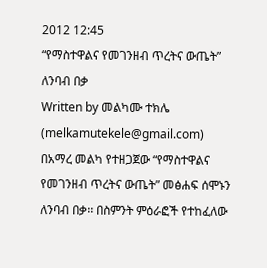2012 12:45
“የማስተዋልና የመገንዘብ ጥረትና ውጤት” ለንባብ በቃ
Written by መልካሙ ተክሌ (melkamutekele@gmail.com)
በአማረ መልካ የተዘጋጀው “የማስተዋልና የመገንዘብ ጥረትና ውጤት” መፅሐፍ ሰሞኑን ለንባብ በቃ፡፡ በስምንት ምዕራፎች የተከፈለው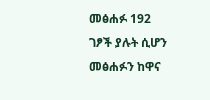መፅሐፉ 192 ገፆች ያሉት ሲሆን መፅሐፉን ከዋና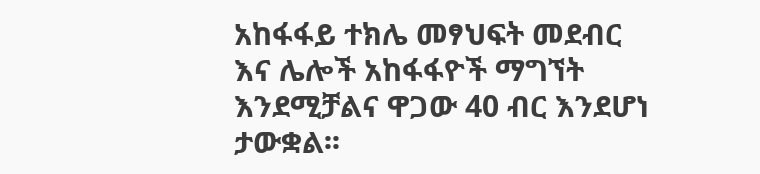አከፋፋይ ተክሌ መፃህፍት መደብር እና ሌሎች አከፋፋዮች ማግኘት እንደሚቻልና ዋጋው 40 ብር እንደሆነ ታውቋል፡፡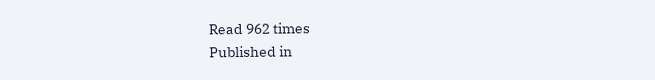Read 962 times
Published in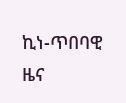ኪነ-ጥበባዊ ዜና